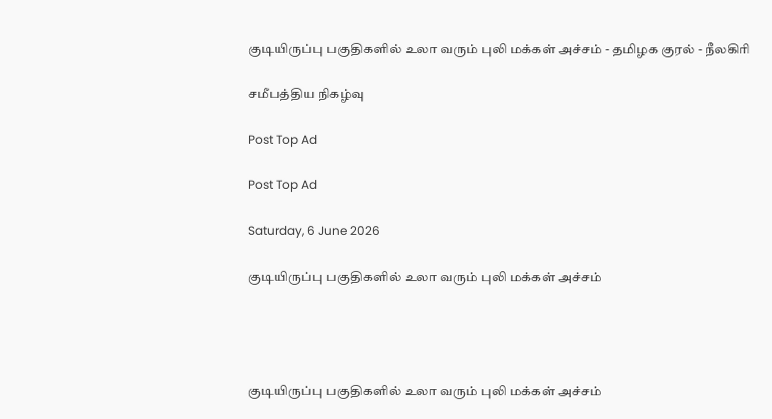குடியிருப்பு பகுதிகளில் உலா வரும் புலி மக்கள் அச்சம் - தமிழக குரல் - நீலகிரி

சமீபத்திய நிகழ்வு

Post Top Ad

Post Top Ad

Saturday, 6 June 2026

குடியிருப்பு பகுதிகளில் உலா வரும் புலி மக்கள் அச்சம்




குடியிருப்பு பகுதிகளில் உலா வரும் புலி மக்கள் அச்சம்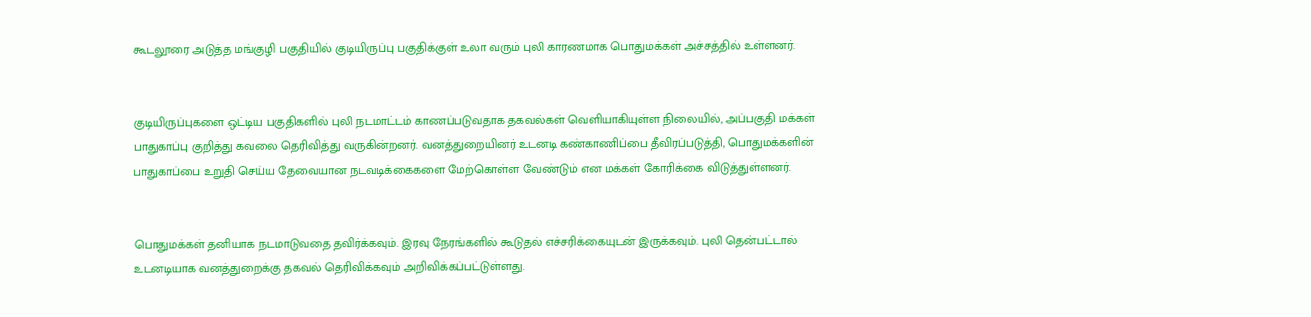கூடலூரை அடுத்த மங்குழி பகுதியில் குடியிருப்பு பகுதிக்குள் உலா வரும் புலி காரணமாக பொதுமக்கள் அச்சத்தில் உள்ளனர்.


குடியிருப்புகளை ஒட்டிய பகுதிகளில் புலி நடமாட்டம் காணப்படுவதாக தகவல்கள் வெளியாகியுள்ள நிலையில், அப்பகுதி மக்கள் பாதுகாப்பு குறித்து கவலை தெரிவித்து வருகின்றனர். வனத்துறையினர் உடனடி கண்காணிப்பை தீவிரப்படுத்தி, பொதுமக்களின் பாதுகாப்பை உறுதி செய்ய தேவையான நடவடிக்கைகளை மேற்கொள்ள வேண்டும் என மக்கள் கோரிக்கை விடுத்துள்ளனர்.


பொதுமக்கள் தனியாக நடமாடுவதை தவிர்க்கவும். இரவு நேரங்களில் கூடுதல் எச்சரிக்கையுடன் இருக்கவும். புலி தென்பட்டால் உடனடியாக வனத்துறைக்கு தகவல் தெரிவிக்கவும் அறிவிக்கப்பட்டுள்ளது.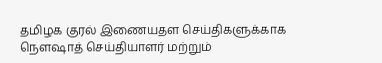தமிழக குரல் இணையதள செய்திகளுக்காக நௌஷாத் செய்தியாளர் மற்றும்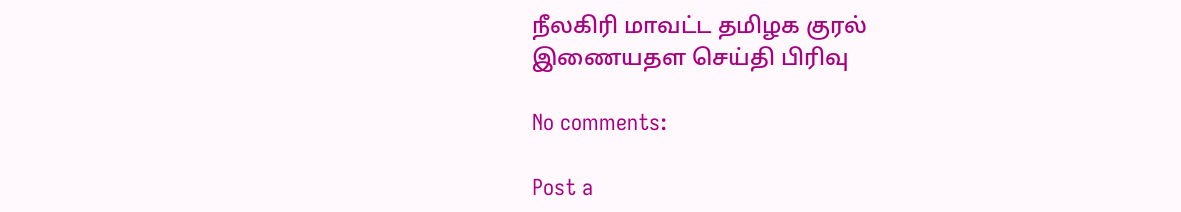நீலகிரி மாவட்ட தமிழக குரல் இணையதள செய்தி பிரிவு

No comments:

Post a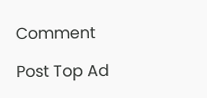Comment

Post Top Ad